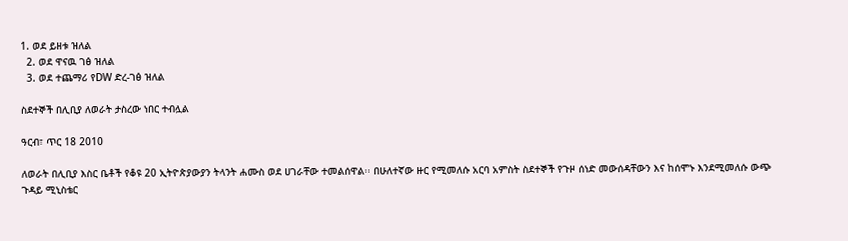1. ወደ ይዘቱ ዝለል
  2. ወደ ዋናዉ ገፅ ዝለል
  3. ወደ ተጨማሪ የDW ድረ-ገፅ ዝለል

ስደተኞች በሊቢያ ለወራት ታስረው ነበር ተብሏል

ዓርብ፣ ጥር 18 2010

ለወራት በሊቢያ እስር ቤቶች የቆዩ 20 ኢትዮጵያውያን ትላንት ሐሙስ ወደ ሀገራቸው ተመልሰዋል፡፡ በሁለተኛው ዙር የሚመለሱ አርባ አምስት ስደተኞች የጉዞ ሰነድ መውሰዳቸውን እና ከሰሞኑ እንደሚመለሱ ውጭ ጉዳይ ሚኒስቴር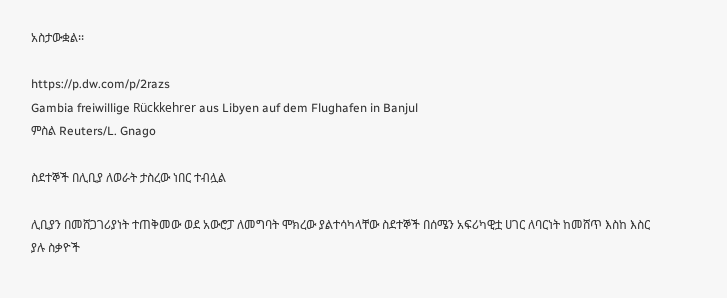አስታውቋል፡፡

https://p.dw.com/p/2razs
Gambia freiwillige Rückkehrer aus Libyen auf dem Flughafen in Banjul
ምስል Reuters/L. Gnago

ስደተኞች በሊቢያ ለወራት ታስረው ነበር ተብሏል

ሊቢያን በመሸጋገሪያነት ተጠቅመው ወደ አውሮፓ ለመግባት ሞክረው ያልተሳካላቸው ስደተኞች በሰሜን አፍሪካዊቷ ሀገር ለባርነት ከመሸጥ እስከ እስር ያሉ ስቃዮች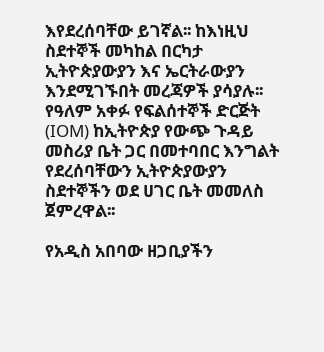እየደረሰባቸው ይገኛል፡፡ ከእነዚህ ስደተኞች መካከል በርካታ ኢትዮጵያውያን እና ኤርትራውያን እንደሚገኙበት መረጃዎች ያሳያሉ፡፡ የዓለም አቀፉ የፍልሰተኞች ድርጅት (IOM) ከኢትዮጵያ የውጭ ጉዳይ መስሪያ ቤት ጋር በመተባበር እንግልት የደረሰባቸውን ኢትዮጵያውያን ስደተኞችን ወደ ሀገር ቤት መመለስ ጀምረዋል፡፡

የአዲስ አበባው ዘጋቢያችን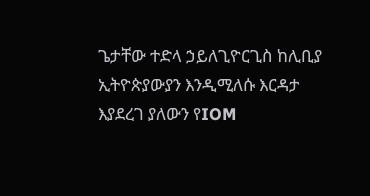ጌታቸው ተድላ ኃይለጊዮርጊስ ከሊቢያ ኢትዮጵያውያን እንዲሚለሱ እርዳታ እያደረገ ያለውን የIOM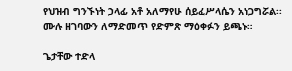የህዝብ ግንኙነት ኃላፊ አቶ አለማየሁ ሰይፈሥላሴን አነጋግሯል፡፡ ሙሉ ዘገባውን ለማድመጥ የድምጽ ማዕቀፉን ይጫኑ።

ጌታቸው ተድላ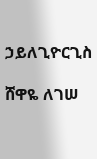ኃይለጊዮርጊስ

ሸዋዬ ለገሠ